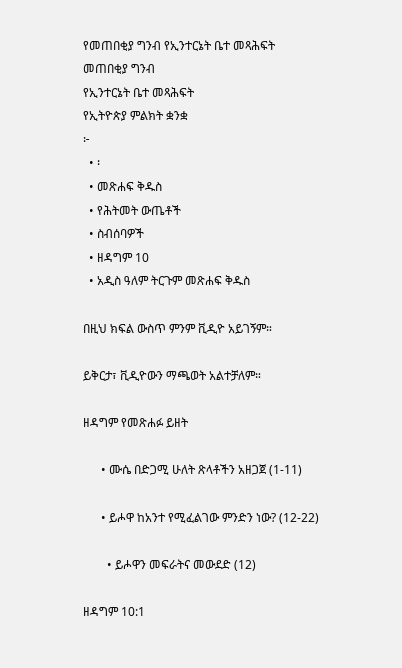የመጠበቂያ ግንብ የኢንተርኔት ቤተ መጻሕፍት
መጠበቂያ ግንብ
የኢንተርኔት ቤተ መጻሕፍት
የኢትዮጵያ ምልክት ቋንቋ
፦
  • ፡
  • መጽሐፍ ቅዱስ
  • የሕትመት ውጤቶች
  • ስብሰባዎች
  • ዘዳግም 10
  • አዲስ ዓለም ትርጉም መጽሐፍ ቅዱስ

በዚህ ክፍል ውስጥ ምንም ቪዲዮ አይገኝም።

ይቅርታ፣ ቪዲዮውን ማጫወት አልተቻለም።

ዘዳግም የመጽሐፉ ይዘት

      • ሙሴ በድጋሚ ሁለት ጽላቶችን አዘጋጀ (1-11)

      • ይሖዋ ከአንተ የሚፈልገው ምንድን ነው? (12-22)

        • ይሖዋን መፍራትና መውደድ (12)

ዘዳግም 10:1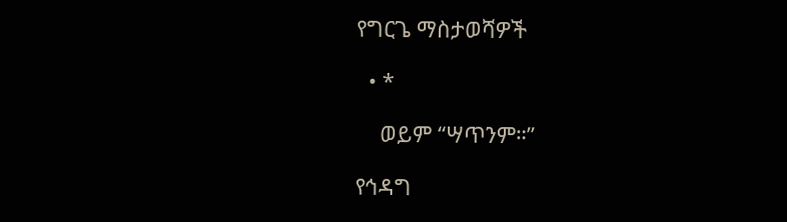የግርጌ ማስታወሻዎች

  • *

    ወይም “ሣጥንም።”

የኅዳግ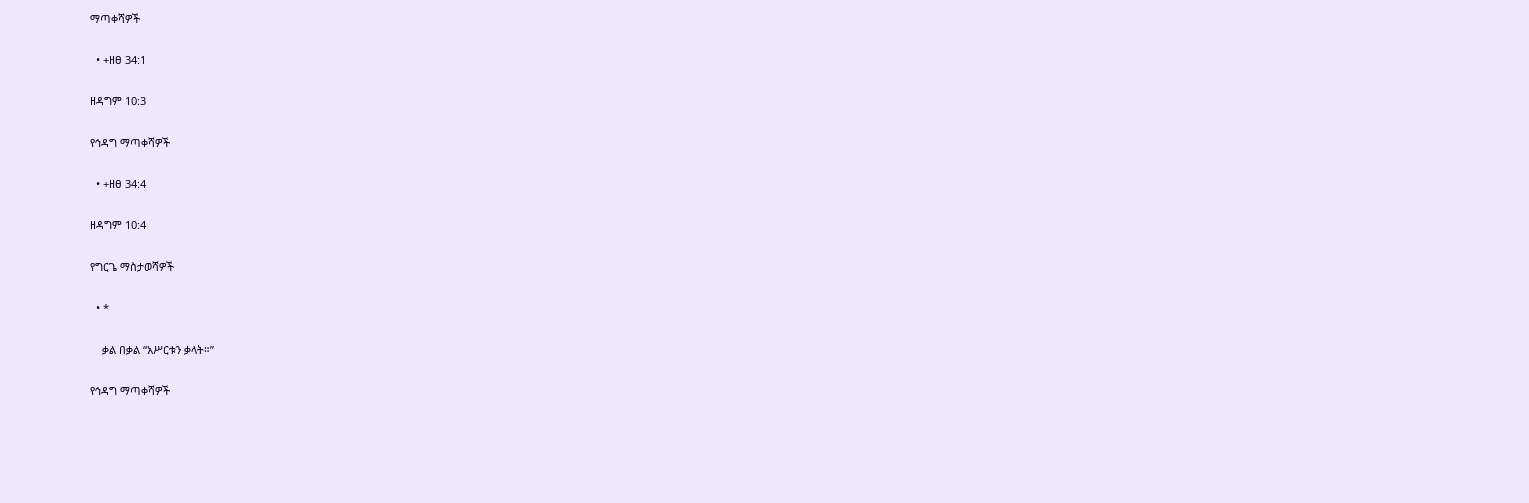ማጣቀሻዎች

  • +ዘፀ 34:1

ዘዳግም 10:3

የኅዳግ ማጣቀሻዎች

  • +ዘፀ 34:4

ዘዳግም 10:4

የግርጌ ማስታወሻዎች

  • *

    ቃል በቃል “አሥርቱን ቃላት።”

የኅዳግ ማጣቀሻዎች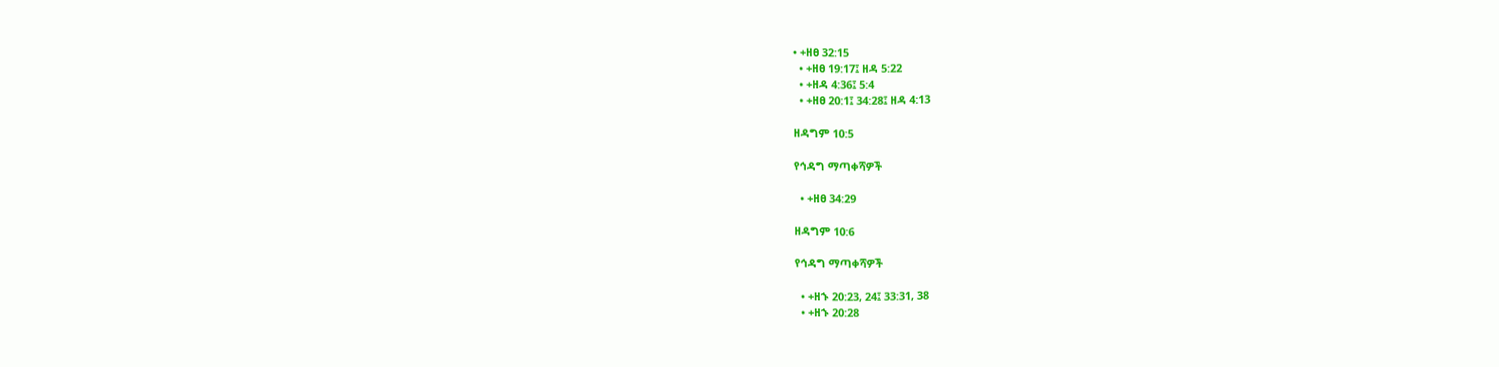• +ዘፀ 32:15
  • +ዘፀ 19:17፤ ዘዳ 5:22
  • +ዘዳ 4:36፤ 5:4
  • +ዘፀ 20:1፤ 34:28፤ ዘዳ 4:13

ዘዳግም 10:5

የኅዳግ ማጣቀሻዎች

  • +ዘፀ 34:29

ዘዳግም 10:6

የኅዳግ ማጣቀሻዎች

  • +ዘኁ 20:23, 24፤ 33:31, 38
  • +ዘኁ 20:28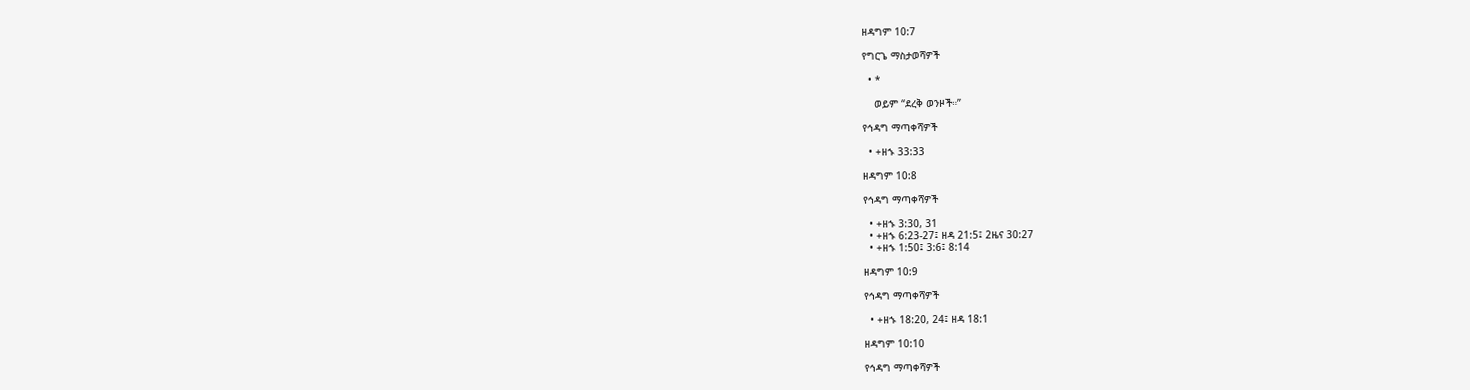ዘዳግም 10:7

የግርጌ ማስታወሻዎች

  • *

    ወይም “ደረቅ ወንዞች።”

የኅዳግ ማጣቀሻዎች

  • +ዘኁ 33:33

ዘዳግም 10:8

የኅዳግ ማጣቀሻዎች

  • +ዘኁ 3:30, 31
  • +ዘኁ 6:23-27፤ ዘዳ 21:5፤ 2ዜና 30:27
  • +ዘኁ 1:50፤ 3:6፤ 8:14

ዘዳግም 10:9

የኅዳግ ማጣቀሻዎች

  • +ዘኁ 18:20, 24፤ ዘዳ 18:1

ዘዳግም 10:10

የኅዳግ ማጣቀሻዎች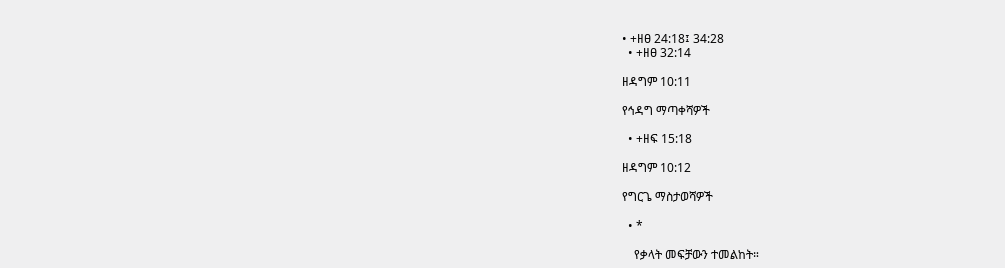• +ዘፀ 24:18፤ 34:28
  • +ዘፀ 32:14

ዘዳግም 10:11

የኅዳግ ማጣቀሻዎች

  • +ዘፍ 15:18

ዘዳግም 10:12

የግርጌ ማስታወሻዎች

  • *

    የቃላት መፍቻውን ተመልከት።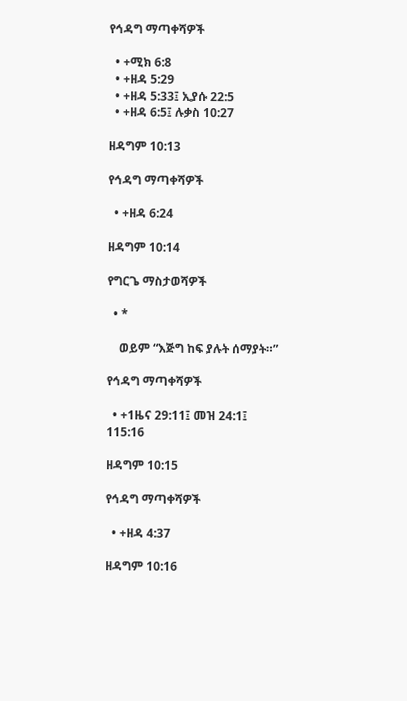የኅዳግ ማጣቀሻዎች

  • +ሚክ 6:8
  • +ዘዳ 5:29
  • +ዘዳ 5:33፤ ኢያሱ 22:5
  • +ዘዳ 6:5፤ ሉቃስ 10:27

ዘዳግም 10:13

የኅዳግ ማጣቀሻዎች

  • +ዘዳ 6:24

ዘዳግም 10:14

የግርጌ ማስታወሻዎች

  • *

    ወይም “እጅግ ከፍ ያሉት ሰማያት።”

የኅዳግ ማጣቀሻዎች

  • +1ዜና 29:11፤ መዝ 24:1፤ 115:16

ዘዳግም 10:15

የኅዳግ ማጣቀሻዎች

  • +ዘዳ 4:37

ዘዳግም 10:16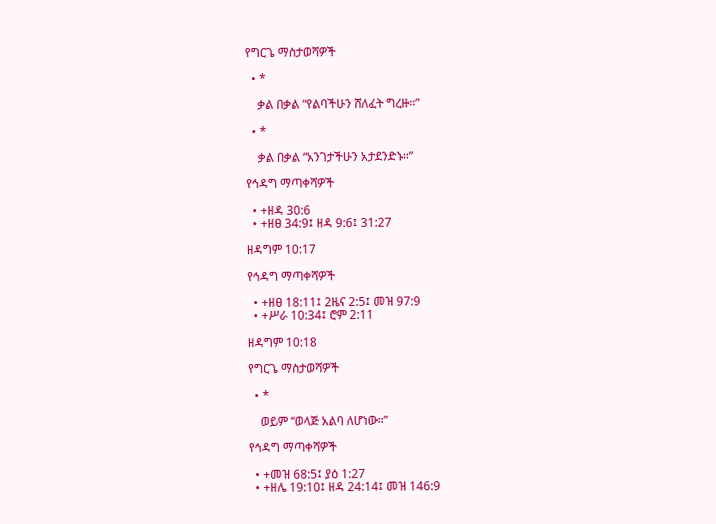የግርጌ ማስታወሻዎች

  • *

    ቃል በቃል “የልባችሁን ሸለፈት ግረዙ።”

  • *

    ቃል በቃል “አንገታችሁን አታደንድኑ።”

የኅዳግ ማጣቀሻዎች

  • +ዘዳ 30:6
  • +ዘፀ 34:9፤ ዘዳ 9:6፤ 31:27

ዘዳግም 10:17

የኅዳግ ማጣቀሻዎች

  • +ዘፀ 18:11፤ 2ዜና 2:5፤ መዝ 97:9
  • +ሥራ 10:34፤ ሮም 2:11

ዘዳግም 10:18

የግርጌ ማስታወሻዎች

  • *

    ወይም “ወላጅ አልባ ለሆነው።”

የኅዳግ ማጣቀሻዎች

  • +መዝ 68:5፤ ያዕ 1:27
  • +ዘሌ 19:10፤ ዘዳ 24:14፤ መዝ 146:9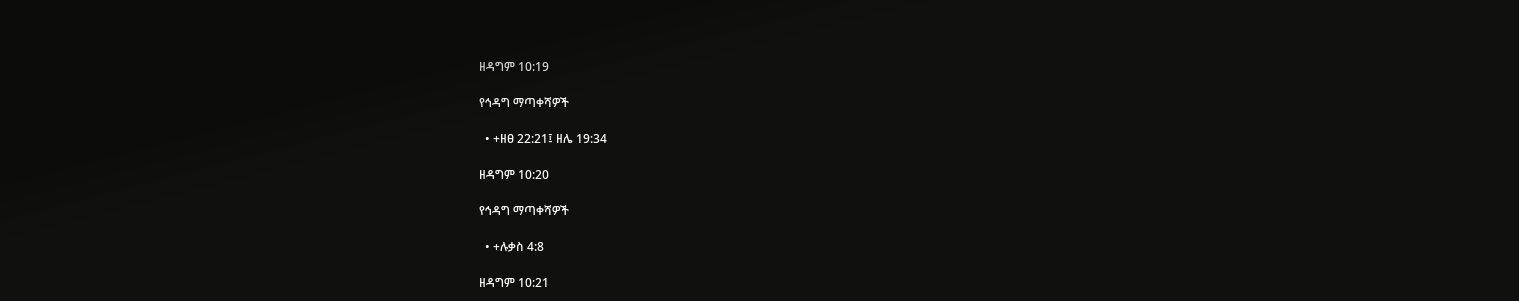ዘዳግም 10:19

የኅዳግ ማጣቀሻዎች

  • +ዘፀ 22:21፤ ዘሌ 19:34

ዘዳግም 10:20

የኅዳግ ማጣቀሻዎች

  • +ሉቃስ 4:8

ዘዳግም 10:21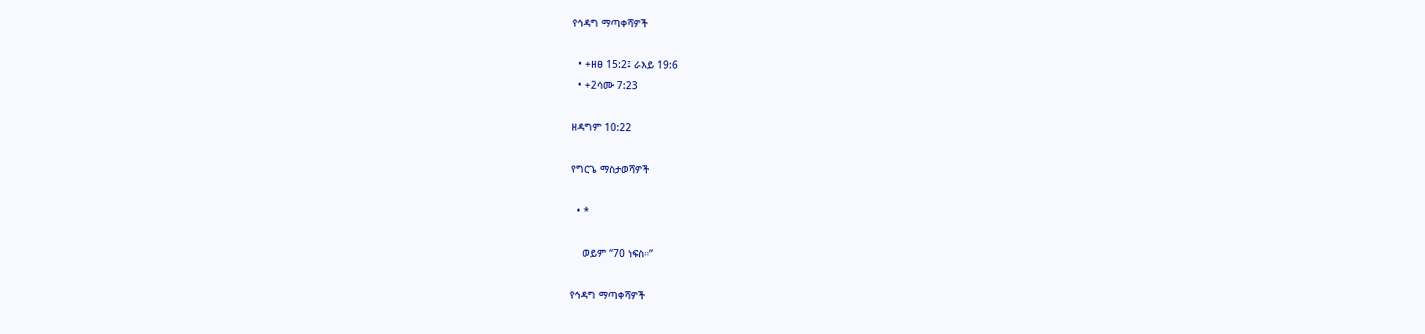የኅዳግ ማጣቀሻዎች

  • +ዘፀ 15:2፤ ራእይ 19:6
  • +2ሳሙ 7:23

ዘዳግም 10:22

የግርጌ ማስታወሻዎች

  • *

    ወይም “70 ነፍስ።”

የኅዳግ ማጣቀሻዎች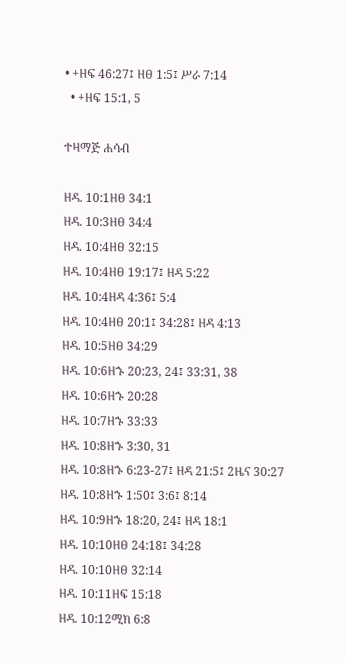• +ዘፍ 46:27፤ ዘፀ 1:5፤ ሥራ 7:14
  • +ዘፍ 15:1, 5

ተዛማጅ ሐሳብ

ዘዳ. 10:1ዘፀ 34:1
ዘዳ. 10:3ዘፀ 34:4
ዘዳ. 10:4ዘፀ 32:15
ዘዳ. 10:4ዘፀ 19:17፤ ዘዳ 5:22
ዘዳ. 10:4ዘዳ 4:36፤ 5:4
ዘዳ. 10:4ዘፀ 20:1፤ 34:28፤ ዘዳ 4:13
ዘዳ. 10:5ዘፀ 34:29
ዘዳ. 10:6ዘኁ 20:23, 24፤ 33:31, 38
ዘዳ. 10:6ዘኁ 20:28
ዘዳ. 10:7ዘኁ 33:33
ዘዳ. 10:8ዘኁ 3:30, 31
ዘዳ. 10:8ዘኁ 6:23-27፤ ዘዳ 21:5፤ 2ዜና 30:27
ዘዳ. 10:8ዘኁ 1:50፤ 3:6፤ 8:14
ዘዳ. 10:9ዘኁ 18:20, 24፤ ዘዳ 18:1
ዘዳ. 10:10ዘፀ 24:18፤ 34:28
ዘዳ. 10:10ዘፀ 32:14
ዘዳ. 10:11ዘፍ 15:18
ዘዳ. 10:12ሚክ 6:8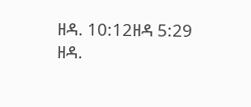ዘዳ. 10:12ዘዳ 5:29
ዘዳ.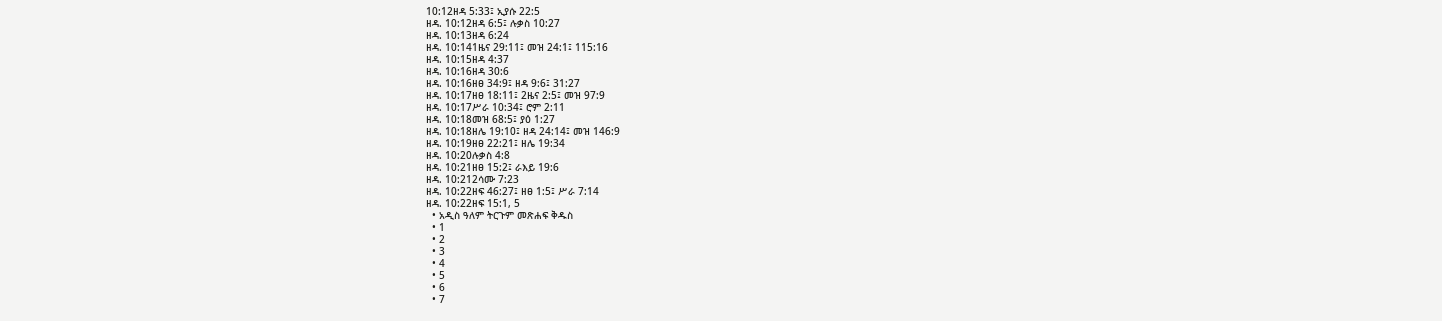10:12ዘዳ 5:33፤ ኢያሱ 22:5
ዘዳ. 10:12ዘዳ 6:5፤ ሉቃስ 10:27
ዘዳ. 10:13ዘዳ 6:24
ዘዳ. 10:141ዜና 29:11፤ መዝ 24:1፤ 115:16
ዘዳ. 10:15ዘዳ 4:37
ዘዳ. 10:16ዘዳ 30:6
ዘዳ. 10:16ዘፀ 34:9፤ ዘዳ 9:6፤ 31:27
ዘዳ. 10:17ዘፀ 18:11፤ 2ዜና 2:5፤ መዝ 97:9
ዘዳ. 10:17ሥራ 10:34፤ ሮም 2:11
ዘዳ. 10:18መዝ 68:5፤ ያዕ 1:27
ዘዳ. 10:18ዘሌ 19:10፤ ዘዳ 24:14፤ መዝ 146:9
ዘዳ. 10:19ዘፀ 22:21፤ ዘሌ 19:34
ዘዳ. 10:20ሉቃስ 4:8
ዘዳ. 10:21ዘፀ 15:2፤ ራእይ 19:6
ዘዳ. 10:212ሳሙ 7:23
ዘዳ. 10:22ዘፍ 46:27፤ ዘፀ 1:5፤ ሥራ 7:14
ዘዳ. 10:22ዘፍ 15:1, 5
  • አዲስ ዓለም ትርጉም መጽሐፍ ቅዱስ
  • 1
  • 2
  • 3
  • 4
  • 5
  • 6
  • 7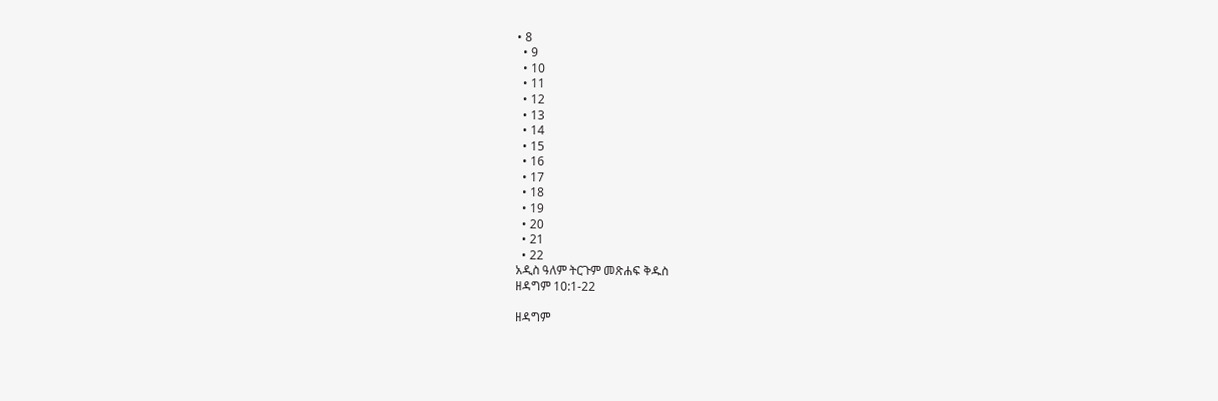• 8
  • 9
  • 10
  • 11
  • 12
  • 13
  • 14
  • 15
  • 16
  • 17
  • 18
  • 19
  • 20
  • 21
  • 22
አዲስ ዓለም ትርጉም መጽሐፍ ቅዱስ
ዘዳግም 10:1-22

ዘዳግም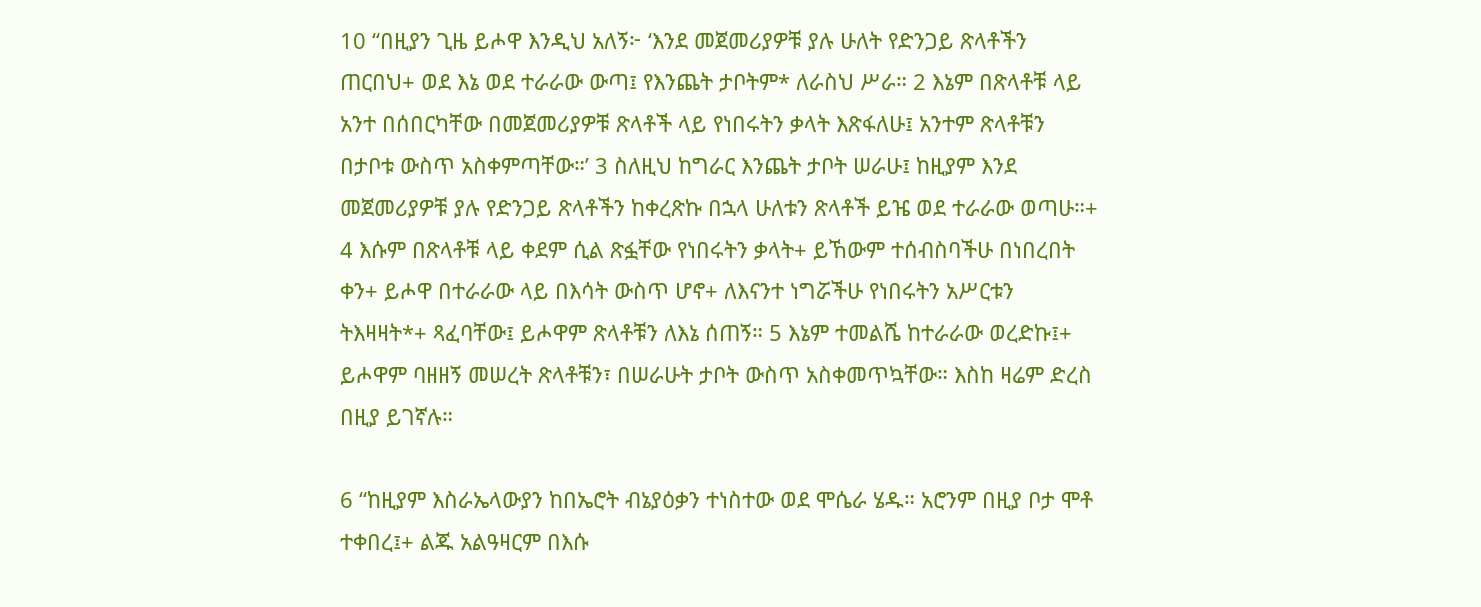10 “በዚያን ጊዜ ይሖዋ እንዲህ አለኝ፦ ‘እንደ መጀመሪያዎቹ ያሉ ሁለት የድንጋይ ጽላቶችን ጠርበህ+ ወደ እኔ ወደ ተራራው ውጣ፤ የእንጨት ታቦትም* ለራስህ ሥራ። 2 እኔም በጽላቶቹ ላይ አንተ በሰበርካቸው በመጀመሪያዎቹ ጽላቶች ላይ የነበሩትን ቃላት እጽፋለሁ፤ አንተም ጽላቶቹን በታቦቱ ውስጥ አስቀምጣቸው።’ 3 ስለዚህ ከግራር እንጨት ታቦት ሠራሁ፤ ከዚያም እንደ መጀመሪያዎቹ ያሉ የድንጋይ ጽላቶችን ከቀረጽኩ በኋላ ሁለቱን ጽላቶች ይዤ ወደ ተራራው ወጣሁ።+ 4 እሱም በጽላቶቹ ላይ ቀደም ሲል ጽፏቸው የነበሩትን ቃላት+ ይኸውም ተሰብስባችሁ በነበረበት ቀን+ ይሖዋ በተራራው ላይ በእሳት ውስጥ ሆኖ+ ለእናንተ ነግሯችሁ የነበሩትን አሥርቱን ትእዛዛት*+ ጻፈባቸው፤ ይሖዋም ጽላቶቹን ለእኔ ሰጠኝ። 5 እኔም ተመልሼ ከተራራው ወረድኩ፤+ ይሖዋም ባዘዘኝ መሠረት ጽላቶቹን፣ በሠራሁት ታቦት ውስጥ አስቀመጥኳቸው። እስከ ዛሬም ድረስ በዚያ ይገኛሉ።

6 “ከዚያም እስራኤላውያን ከበኤሮት ብኔያዕቃን ተነስተው ወደ ሞሴራ ሄዱ። አሮንም በዚያ ቦታ ሞቶ ተቀበረ፤+ ልጁ አልዓዛርም በእሱ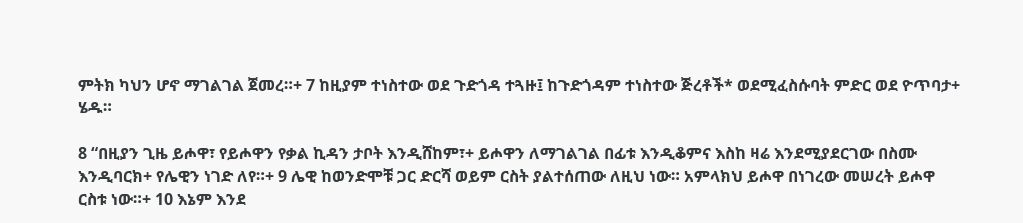ምትክ ካህን ሆኖ ማገልገል ጀመረ።+ 7 ከዚያም ተነስተው ወደ ጉድጎዳ ተጓዙ፤ ከጉድጎዳም ተነስተው ጅረቶች* ወደሚፈስሱባት ምድር ወደ ዮጥባታ+ ሄዱ።

8 “በዚያን ጊዜ ይሖዋ፣ የይሖዋን የቃል ኪዳን ታቦት እንዲሸከም፣+ ይሖዋን ለማገልገል በፊቱ እንዲቆምና እስከ ዛሬ እንደሚያደርገው በስሙ እንዲባርክ+ የሌዊን ነገድ ለየ።+ 9 ሌዊ ከወንድሞቹ ጋር ድርሻ ወይም ርስት ያልተሰጠው ለዚህ ነው። አምላክህ ይሖዋ በነገረው መሠረት ይሖዋ ርስቱ ነው።+ 10 እኔም እንደ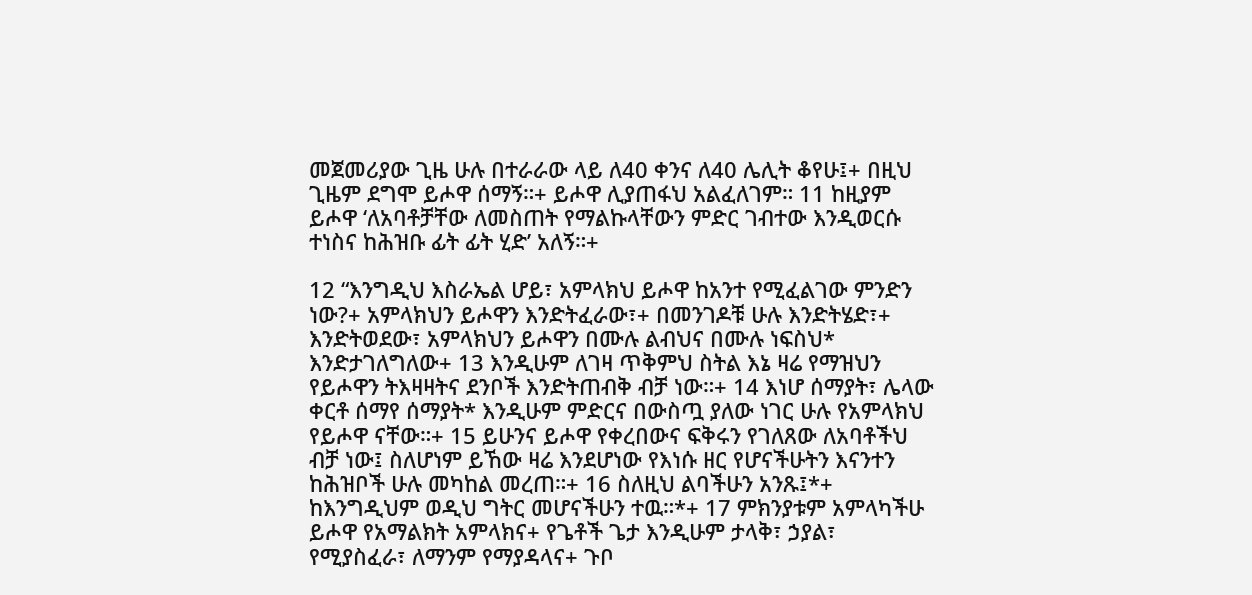መጀመሪያው ጊዜ ሁሉ በተራራው ላይ ለ40 ቀንና ለ40 ሌሊት ቆየሁ፤+ በዚህ ጊዜም ደግሞ ይሖዋ ሰማኝ።+ ይሖዋ ሊያጠፋህ አልፈለገም። 11 ከዚያም ይሖዋ ‘ለአባቶቻቸው ለመስጠት የማልኩላቸውን ምድር ገብተው እንዲወርሱ ተነስና ከሕዝቡ ፊት ፊት ሂድ’ አለኝ።+

12 “እንግዲህ እስራኤል ሆይ፣ አምላክህ ይሖዋ ከአንተ የሚፈልገው ምንድን ነው?+ አምላክህን ይሖዋን እንድትፈራው፣+ በመንገዶቹ ሁሉ እንድትሄድ፣+ እንድትወደው፣ አምላክህን ይሖዋን በሙሉ ልብህና በሙሉ ነፍስህ* እንድታገለግለው+ 13 እንዲሁም ለገዛ ጥቅምህ ስትል እኔ ዛሬ የማዝህን የይሖዋን ትእዛዛትና ደንቦች እንድትጠብቅ ብቻ ነው።+ 14 እነሆ ሰማያት፣ ሌላው ቀርቶ ሰማየ ሰማያት* እንዲሁም ምድርና በውስጧ ያለው ነገር ሁሉ የአምላክህ የይሖዋ ናቸው።+ 15 ይሁንና ይሖዋ የቀረበውና ፍቅሩን የገለጸው ለአባቶችህ ብቻ ነው፤ ስለሆነም ይኸው ዛሬ እንደሆነው የእነሱ ዘር የሆናችሁትን እናንተን ከሕዝቦች ሁሉ መካከል መረጠ።+ 16 ስለዚህ ልባችሁን አንጹ፤*+ ከእንግዲህም ወዲህ ግትር መሆናችሁን ተዉ።*+ 17 ምክንያቱም አምላካችሁ ይሖዋ የአማልክት አምላክና+ የጌቶች ጌታ እንዲሁም ታላቅ፣ ኃያል፣ የሚያስፈራ፣ ለማንም የማያዳላና+ ጉቦ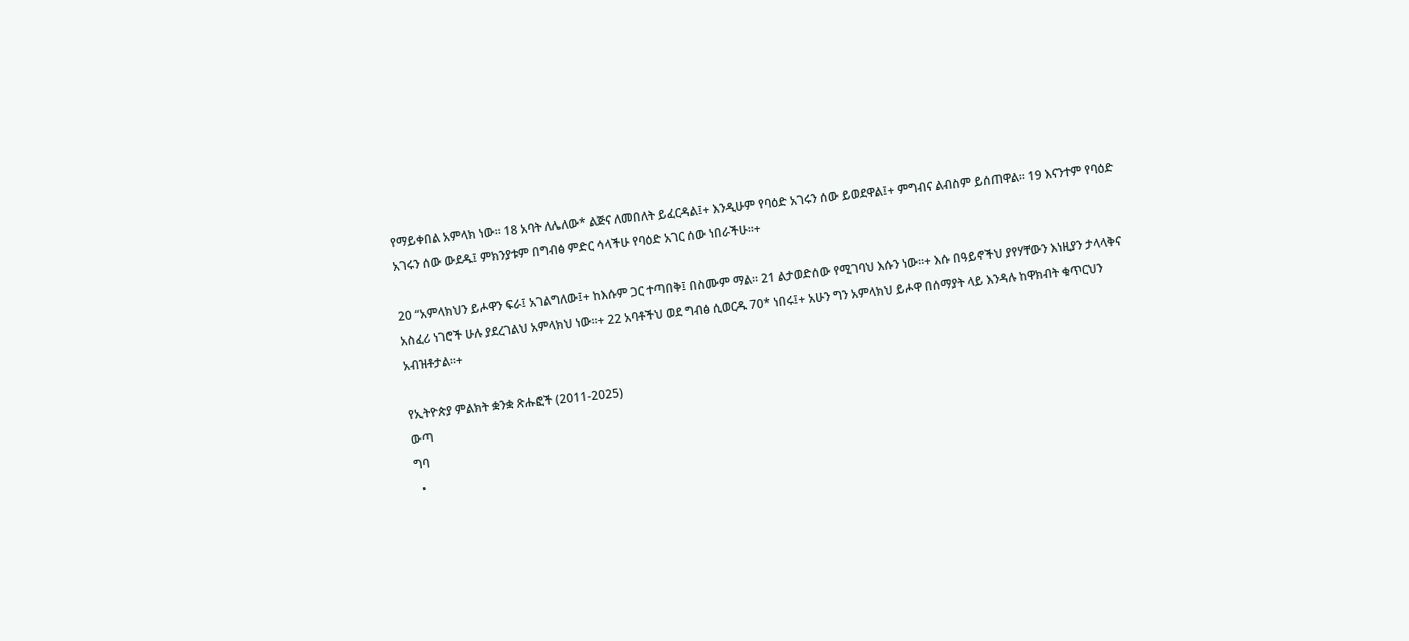የማይቀበል አምላክ ነው። 18 አባት ለሌለው* ልጅና ለመበለት ይፈርዳል፤+ እንዲሁም የባዕድ አገሩን ሰው ይወደዋል፤+ ምግብና ልብስም ይሰጠዋል። 19 እናንተም የባዕድ አገሩን ሰው ውደዱ፤ ምክንያቱም በግብፅ ምድር ሳላችሁ የባዕድ አገር ሰው ነበራችሁ።+

20 “አምላክህን ይሖዋን ፍራ፤ አገልግለው፤+ ከእሱም ጋር ተጣበቅ፤ በስሙም ማል። 21 ልታወድሰው የሚገባህ እሱን ነው።+ እሱ በዓይኖችህ ያየሃቸውን እነዚያን ታላላቅና አስፈሪ ነገሮች ሁሉ ያደረገልህ አምላክህ ነው።+ 22 አባቶችህ ወደ ግብፅ ሲወርዱ 70* ነበሩ፤+ አሁን ግን አምላክህ ይሖዋ በሰማያት ላይ እንዳሉ ከዋክብት ቁጥርህን አብዝቶታል።+

የኢትዮጵያ ምልክት ቋንቋ ጽሑፎች (2011-2025)
ውጣ
ግባ
  •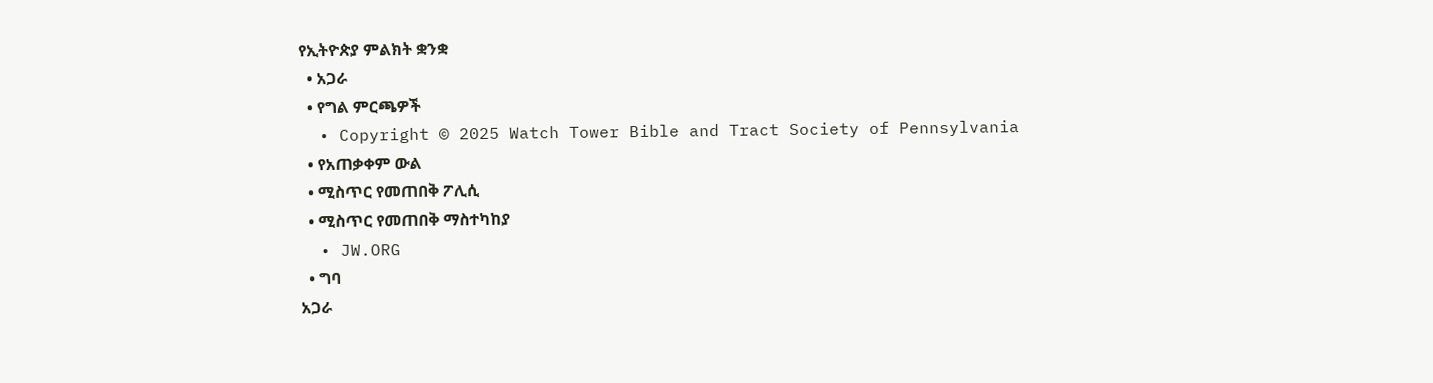የኢትዮጵያ ምልክት ቋንቋ
  • አጋራ
  • የግል ምርጫዎች
  • Copyright © 2025 Watch Tower Bible and Tract Society of Pennsylvania
  • የአጠቃቀም ውል
  • ሚስጥር የመጠበቅ ፖሊሲ
  • ሚስጥር የመጠበቅ ማስተካከያ
  • JW.ORG
  • ግባ
አጋራ